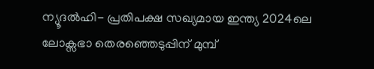ന്യൂദൽഹി- പ്രതിപക്ഷ സഖ്യമായ ഇന്ത്യ 2024ലെ ലോക്സഭാ തെരഞ്ഞെടുപ്പിന് മുമ്പ്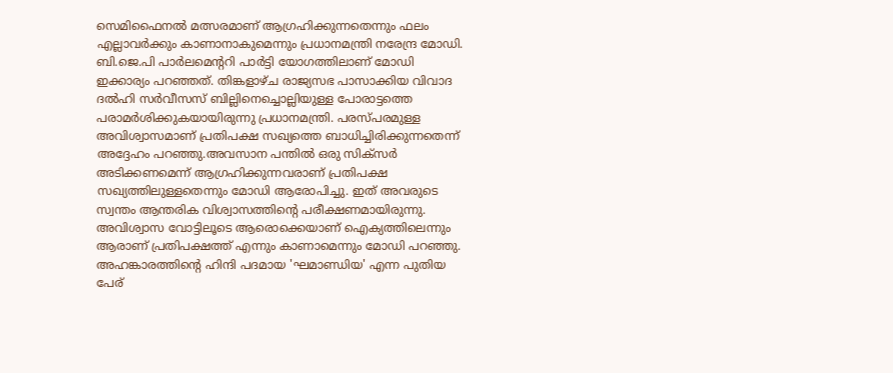സെമിഫൈനൽ മത്സരമാണ് ആഗ്രഹിക്കുന്നതെന്നും ഫലം എല്ലാവർക്കും കാണാനാകുമെന്നും പ്രധാനമന്ത്രി നരേന്ദ്ര മോഡി. ബി.ജെ.പി പാർലമെന്ററി പാർട്ടി യോഗത്തിലാണ് മോഡി ഇക്കാര്യം പറഞ്ഞത്. തിങ്കളാഴ്ച രാജ്യസഭ പാസാക്കിയ വിവാദ ദൽഹി സർവീസസ് ബില്ലിനെച്ചൊല്ലിയുള്ള പോരാട്ടത്തെ പരാമർശിക്കുകയായിരുന്നു പ്രധാനമന്ത്രി. പരസ്പരമുള്ള അവിശ്വാസമാണ് പ്രതിപക്ഷ സഖ്യത്തെ ബാധിച്ചിരിക്കുന്നതെന്ന് അദ്ദേഹം പറഞ്ഞു.അവസാന പന്തിൽ ഒരു സിക്സർ അടിക്കണമെന്ന് ആഗ്രഹിക്കുന്നവരാണ് പ്രതിപക്ഷ സഖ്യത്തിലുള്ളതെന്നും മോഡി ആരോപിച്ചു. ഇത് അവരുടെ സ്വന്തം ആന്തരിക വിശ്വാസത്തിന്റെ പരീക്ഷണമായിരുന്നു. അവിശ്വാസ വോട്ടിലൂടെ ആരൊക്കെയാണ് ഐക്യത്തിലെന്നും ആരാണ് പ്രതിപക്ഷത്ത് എന്നും കാണാമെന്നും മോഡി പറഞ്ഞു.
അഹങ്കാരത്തിന്റെ ഹിന്ദി പദമായ 'ഘമാണ്ഡിയ' എന്ന പുതിയ പേര്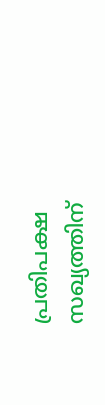പ്രതിപക്ഷ സഖ്യത്തിന്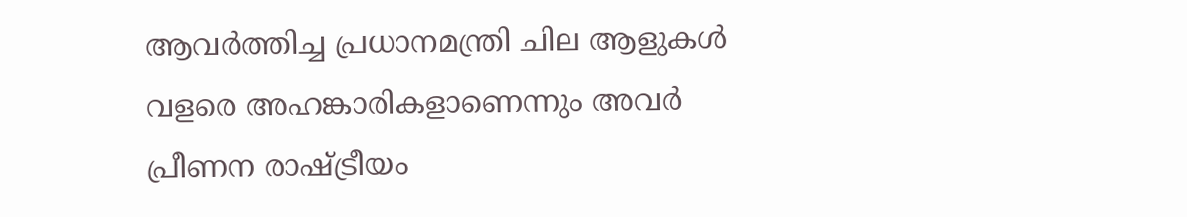ആവർത്തിച്ച പ്രധാനമന്ത്രി ചില ആളുകൾ വളരെ അഹങ്കാരികളാണെന്നും അവർ പ്രീണന രാഷ്ട്രീയം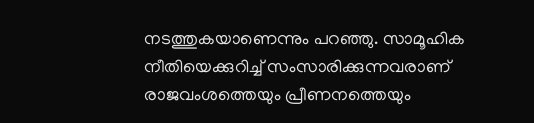നടത്തുകയാണെന്നും പറഞ്ഞു. സാമൂഹിക നീതിയെക്കുറിച്ച് സംസാരിക്കുന്നവരാണ് രാജവംശത്തെയും പ്രീണനത്തെയും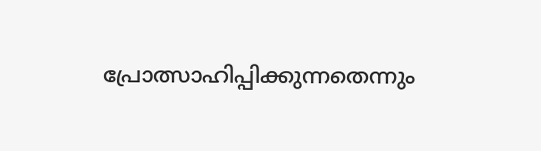പ്രോത്സാഹിപ്പിക്കുന്നതെന്നും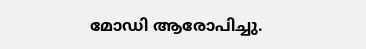മോഡി ആരോപിച്ചു.